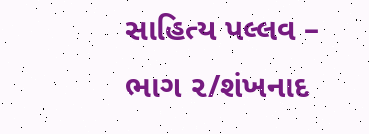સાહિત્ય પલ્લવ – ભાગ ૨/શંખનાદ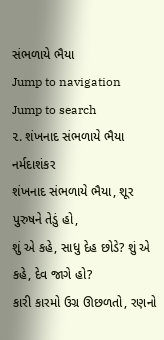સંભળાયે ભૈયા
Jump to navigation
Jump to search
૨. શંખનાદ સંભળાયે ભૈયા
નર્મદાશંકર
શંખનાદ સંભળાયે ભૈયા, શૂર પુરુષને તેડું હો,
શું એ કહે, સાધુ દેહ છોડે? શું એ કહે, દેવ જાગે હો?
કારી કારમો ઉગ્ર ઊછળતો, રણનો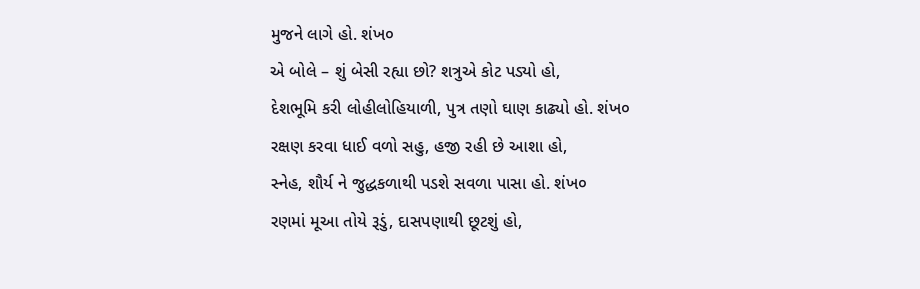મુજને લાગે હો. શંખ૦
એ બોલે – શું બેસી રહ્યા છો? શત્રુએ કોટ પડ્યો હો,
દેશભૂમિ કરી લોહીલોહિયાળી, પુત્ર તણો ઘાણ કાઢ્યો હો. શંખ૦
રક્ષણ કરવા ધાઈ વળો સહુ, હજી રહી છે આશા હો,
સ્નેહ, શૌર્ય ને જુદ્ધકળાથી પડશે સવળા પાસા હો. શંખ૦
રણમાં મૂઆ તોયે રૂડું, દાસપણાથી છૂટશું હો,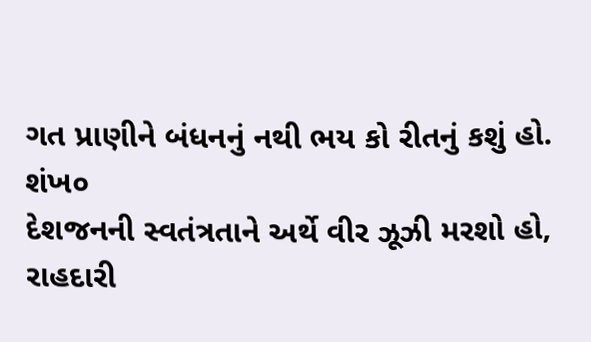ગત પ્રાણીને બંધનનું નથી ભય કો રીતનું કશું હો. શંખ૦
દેશજનની સ્વતંત્રતાને અર્થે વીર ઝૂઝી મરશો હો,
રાહદારી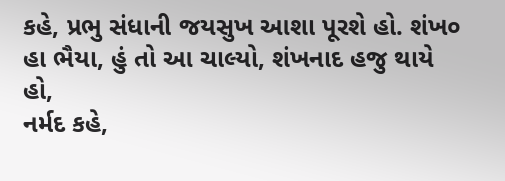કહે, પ્રભુ સંધાની જયસુખ આશા પૂરશે હો. શંખ૦
હા ભૈયા, હું તો આ ચાલ્યો, શંખનાદ હજુ થાયે હો,
નર્મદ કહે,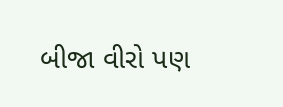બીજા વીરો પણ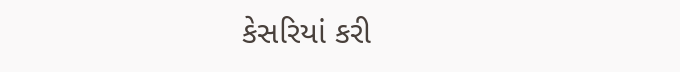કેસરિયાં કરી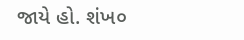જાયે હો. શંખ૦